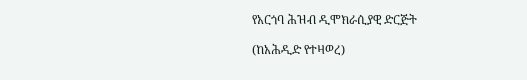የአርጎባ ሕዝብ ዲሞክራሲያዊ ድርጅት

(ከአሕዲድ የተዛወረ)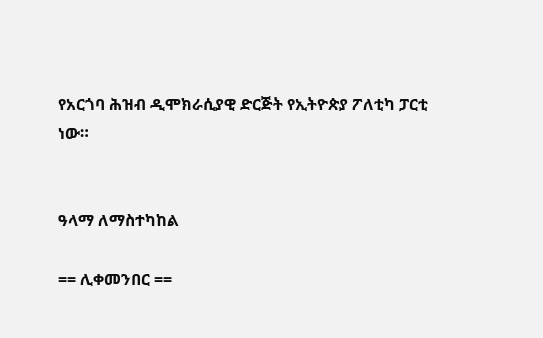የአርጎባ ሕዝብ ዲሞክራሲያዊ ድርጅት የኢትዮጵያ ፖለቲካ ፓርቲ ነው።


ዓላማ ለማስተካከል

== ሊቀመንበር ==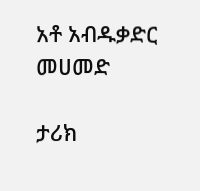አቶ አብዱቃድር መሀመድ

ታሪክ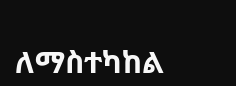ለማስተካከል